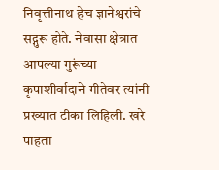निवृत्तीनाथ हेच ज्ञानेश्वरांचे सद्गुरू होते. नेवासा क्षेत्रात आपल्या गुरूंच्या कृपाशीर्वादाने गीतेवर त्यांनी प्रख्यात टीका लिहिली. खरे पाहता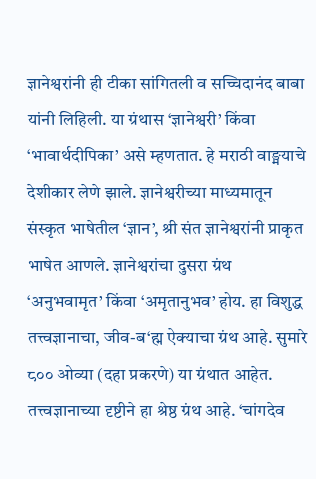ज्ञानेश्वरांनी ही टीका सांगितली व सच्चिदानंद बाबा यांनी लिहिली. या ग्रंथास ‘ज्ञानेश्वरी’ किंवा ‘भावार्थदीपिका’ असे म्हणतात. हे मराठी वाङ्मयाचे देशीकार लेणे झाले. ज्ञानेश्वरीच्या माध्यमातून संस्कृत भाषेतील ‘ज्ञान’, श्री संत ज्ञानेश्वरांनी प्राकृत भाषेत आणले. ज्ञानेश्वरांचा दुसरा ग्रंथ ‘अनुभवामृत’ किंवा ‘अमृतानुभव’ होय. हा विशुद्ध तत्त्वज्ञानाचा, जीव-ब‘ह्म ऐक्याचा ग्रंथ आहे. सुमारे ८०० ओव्या (दहा प्रकरणे) या ग्रंथात आहेत. तत्त्वज्ञानाच्या दृष्टीने हा श्रेष्ठ ग्रंथ आहे. ‘चांगदेव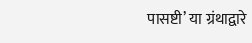पासष्टी’ या ग्रंथाद्वारे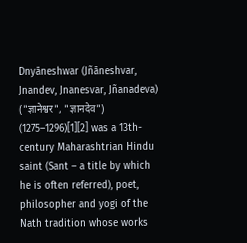Dnyāneshwar (Jñāneshvar, Jnandev, Jnanesvar, Jñanadeva) ("ज्ञानेश्वर", "ज्ञानदेव") (1275–1296)[1][2] was a 13th-century Maharashtrian Hindu saint (Sant – a title by which he is often referred), poet, philosopher and yogi of the Nath tradition whose works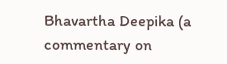Bhavartha Deepika (a commentary on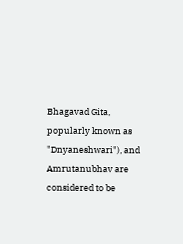Bhagavad Gita, popularly known as "Dnyaneshwari"), and Amrutanubhav are considered to be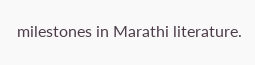milestones in Marathi literature.